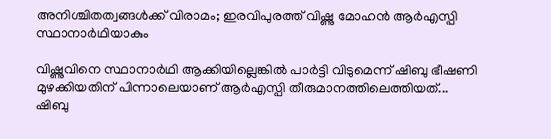അനിശ്ചിതത്വങ്ങൾക്ക് വിരാമം; ഇരവിപുരത്ത് വിഷ്ണു മോഹൻ ആർഎസ്പി സ്ഥാനാർഥിയാകും

വിഷ്ണുവിനെ സ്ഥാനാർഥി ആക്കിയില്ലെങ്കിൽ പാർട്ടി വിടുമെന്ന് ഷിബു ഭീഷണി മുഴക്കിയതിന് പിന്നാലെയാണ് ആർഎസ്പി തീരുമാനത്തിലെത്തിയത്...
ഷിബു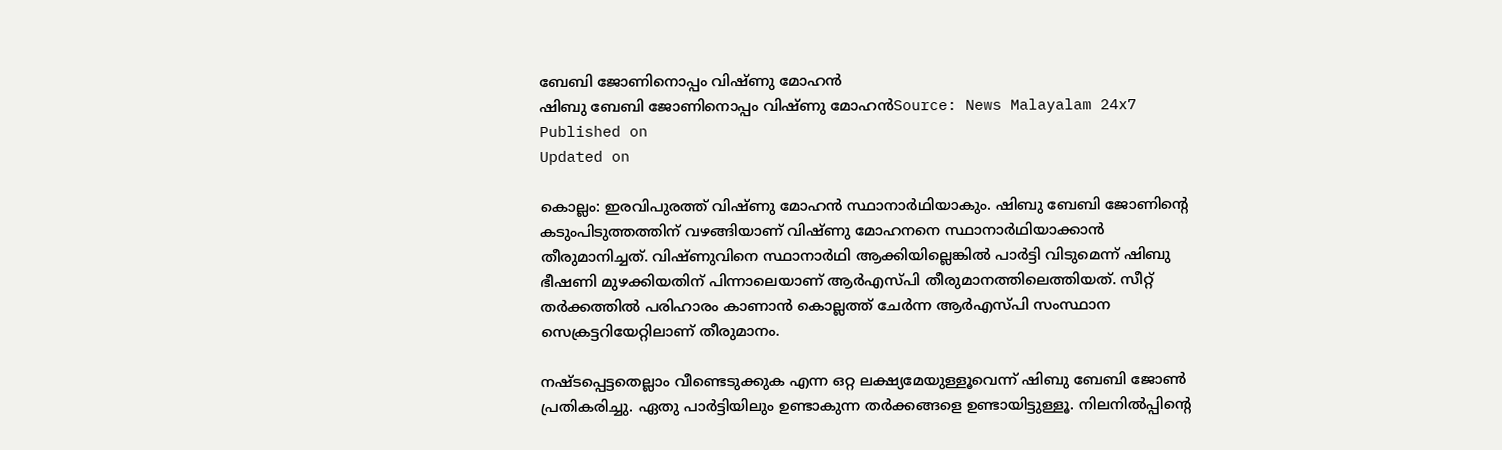ബേബി ജോണിനൊപ്പം വിഷ്ണു മോഹൻ
ഷിബു ബേബി ജോണിനൊപ്പം വിഷ്ണു മോഹൻSource: News Malayalam 24x7
Published on
Updated on

കൊല്ലം: ഇരവിപുരത്ത് വിഷ്ണു മോഹൻ സ്ഥാനാർഥിയാകും. ഷിബു ബേബി ജോണിന്റെ കടുംപിടുത്തത്തിന് വഴങ്ങിയാണ് വിഷ്ണു മോഹനനെ സ്ഥാനാർഥിയാക്കാൻ തീരുമാനിച്ചത്. വിഷ്ണുവിനെ സ്ഥാനാർഥി ആക്കിയില്ലെങ്കിൽ പാർട്ടി വിടുമെന്ന് ഷിബു ഭീഷണി മുഴക്കിയതിന് പിന്നാലെയാണ് ആർഎസ്പി തീരുമാനത്തിലെത്തിയത്. സീറ്റ് തർക്കത്തിൽ പരിഹാരം കാണാൻ കൊല്ലത്ത് ചേർന്ന ആർഎസ്പി സംസ്ഥാന സെക്രട്ടറിയേറ്റിലാണ് തീരുമാനം.

നഷ്ടപ്പെട്ടതെല്ലാം വീണ്ടെടുക്കുക എന്ന ഒറ്റ ലക്ഷ്യമേയുള്ളൂവെന്ന് ഷിബു ബേബി ജോൺ പ്രതികരിച്ചു. ഏതു പാർട്ടിയിലും ഉണ്ടാകുന്ന തർക്കങ്ങളെ ഉണ്ടായിട്ടുള്ളൂ. നിലനിൽപ്പിൻ്റെ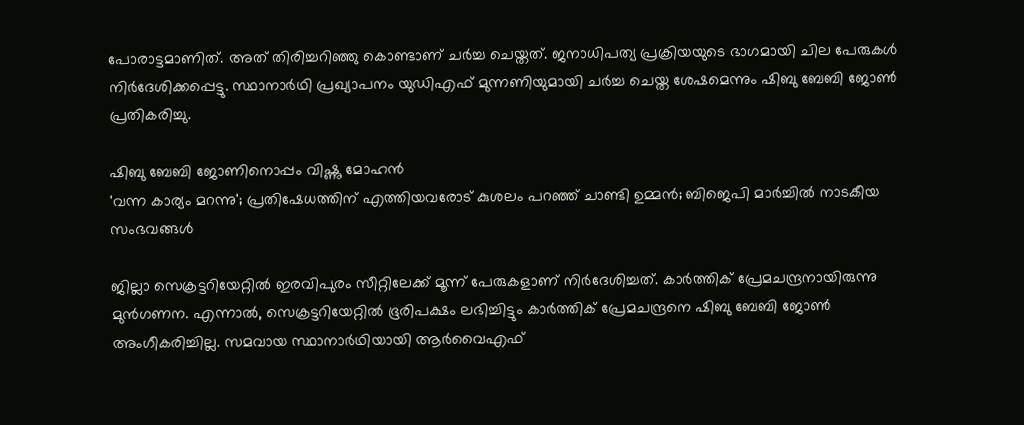പോരാട്ടമാണിത്. അത് തിരിച്ചറിഞ്ഞു കൊണ്ടാണ് ചർച്ച ചെയ്തത്. ജനാധിപത്യ പ്രക്രിയയുടെ ഭാഗമായി ചില പേരുകൾ നിർദേശിക്കപ്പെട്ടു. സ്ഥാനാർഥി പ്രഖ്യാപനം യുഡിഎഫ് മുന്നണിയുമായി ചർച്ച ചെയ്ത ശേഷമെന്നും ഷിബു ബേബി ജോൺ പ്രതികരിച്ചു.

ഷിബു ബേബി ജോണിനൊപ്പം വിഷ്ണു മോഹൻ
'വന്ന കാര്യം മറന്നു'; പ്രതിഷേധത്തിന് എത്തിയവരോട് കുശലം പറഞ്ഞ് ചാണ്ടി ഉമ്മൻ; ബിജെപി മാർച്ചിൽ നാടകീയ സംഭവങ്ങൾ

ജില്ലാ സെക്രട്ടറിയേറ്റിൽ ഇരവിപുരം സീറ്റിലേക്ക് മൂന്ന് പേരുകളാണ് നിർദേശിച്ചത്. കാർത്തിക് പ്രേമചന്ദ്രനായിരുന്നു മുൻഗണന. എന്നാൽ, സെക്രട്ടറിയേറ്റിൽ ഭൂരിപക്ഷം ലഭിച്ചിട്ടും കാർത്തിക് പ്രേമചന്ദ്രനെ ഷിബു ബേബി ജോൺ അംഗീകരിച്ചില്ല. സമവായ സ്ഥാനാർഥിയായി ആർവൈഎഫ്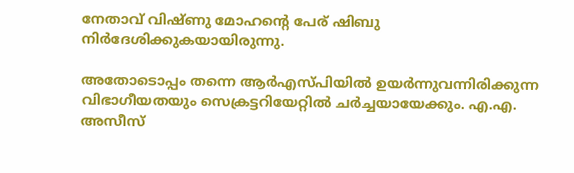നേതാവ് വിഷ്ണു മോഹന്റെ പേര് ഷിബു നിർദേശിക്കുകയായിരുന്നു.

അതോടൊപ്പം തന്നെ ആർഎസ്പിയിൽ ഉയർന്നുവന്നിരിക്കുന്ന വിഭാഗീയതയും സെക്രട്ടറിയേറ്റിൽ ചർച്ചയായേക്കും. എ.എ. അസീസ്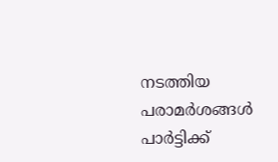നടത്തിയ പരാമർശങ്ങൾ പാർട്ടിക്ക്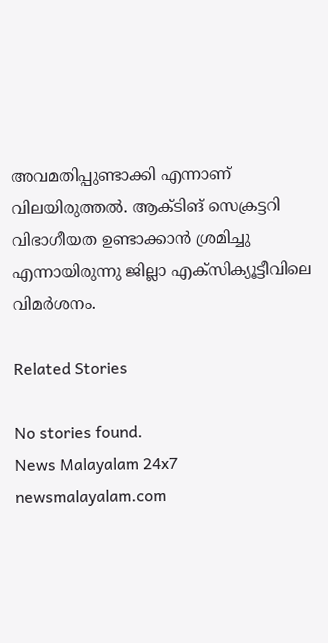അവമതിപ്പുണ്ടാക്കി എന്നാണ് വിലയിരുത്തൽ. ആക്ടിങ് സെക്രട്ടറി വിഭാഗീയത ഉണ്ടാക്കാൻ ശ്രമിച്ചു എന്നായിരുന്നു ജില്ലാ എക്സിക്യൂട്ടീവിലെ വിമർശനം.

Related Stories

No stories found.
News Malayalam 24x7
newsmalayalam.com